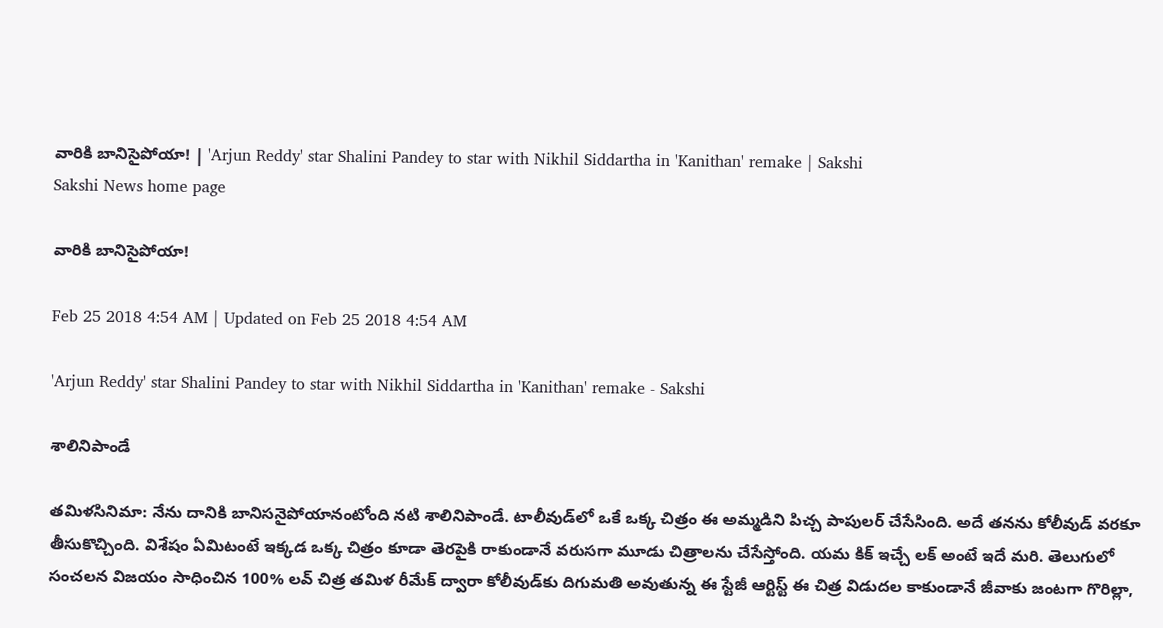వారికి బానిసైపోయా! | 'Arjun Reddy' star Shalini Pandey to star with Nikhil Siddartha in 'Kanithan' remake | Sakshi
Sakshi News home page

వారికి బానిసైపోయా!

Feb 25 2018 4:54 AM | Updated on Feb 25 2018 4:54 AM

'Arjun Reddy' star Shalini Pandey to star with Nikhil Siddartha in 'Kanithan' remake - Sakshi

శాలినిపాండే

తమిళసినిమా: నేను దానికి బానిసనైపోయానంటోంది నటి శాలినిపాండే. టాలీవుడ్‌లో ఒకే ఒక్క చిత్రం ఈ అమ్మడిని పిచ్చ పాపులర్‌ చేసేసింది. అదే తనను కోలీవుడ్‌ వరకూ తీసుకొచ్చింది. విశేషం ఏమిటంటే ఇక్కడ ఒక్క చిత్రం కూడా తెరపైకి రాకుండానే వరుసగా మూడు చిత్రాలను చేసేస్తోంది. యమ కిక్‌ ఇచ్చే లక్‌ అంటే ఇదే మరి. తెలుగులో సంచలన విజయం సాధించిన 100% లవ్‌ చిత్ర తమిళ రీమేక్‌ ద్వారా కోలీవుడ్‌కు దిగుమతి అవుతున్న ఈ స్టేజీ ఆర్టిస్ట్‌ ఈ చిత్ర విడుదల కాకుండానే జీవాకు జంటగా గొరిల్లా,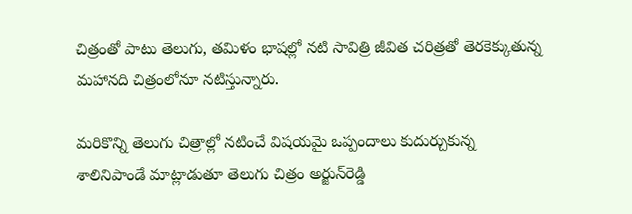చిత్రంతో పాటు తెలుగు, తమిళం భాషల్లో నటి సావిత్రి జీవిత చరిత్రతో తెరకెక్కుతున్న మహానది చిత్రంలోనూ నటిస్తున్నారు.

మరికొన్ని తెలుగు చిత్రాల్లో నటించే విషయమై ఒప్పందాలు కుదుర్చుకున్న శాలినిపాండే మాట్లాడుతూ తెలుగు చిత్రం అర్జున్‌రెడ్డి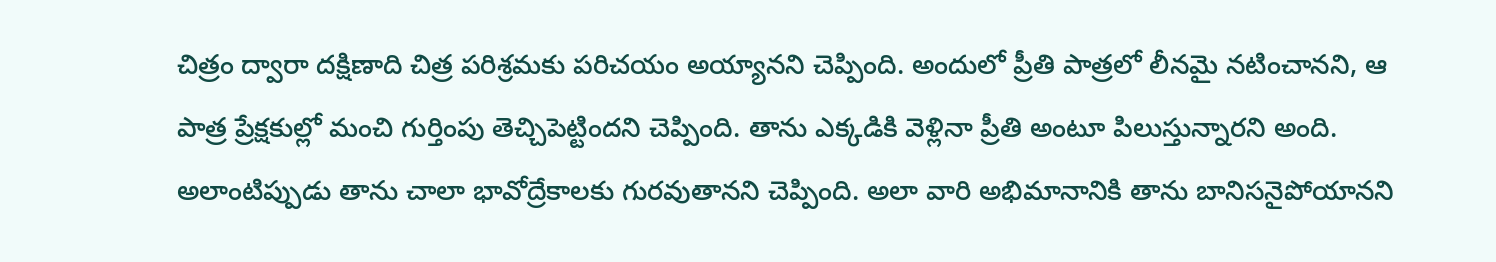చిత్రం ద్వారా దక్షిణాది చిత్ర పరిశ్రమకు పరిచయం అయ్యానని చెప్పింది. అందులో ప్రీతి పాత్రలో లీనమై నటించానని, ఆ పాత్ర ప్రేక్షకుల్లో మంచి గుర్తింపు తెచ్చిపెట్టిందని చెప్పింది. తాను ఎక్కడికి వెళ్లినా ప్రీతి అంటూ పిలుస్తున్నారని అంది. అలాంటిప్పుడు తాను చాలా భావోద్రేకాలకు గురవుతానని చెప్పింది. అలా వారి అభిమానానికి తాను బానిసనైపోయానని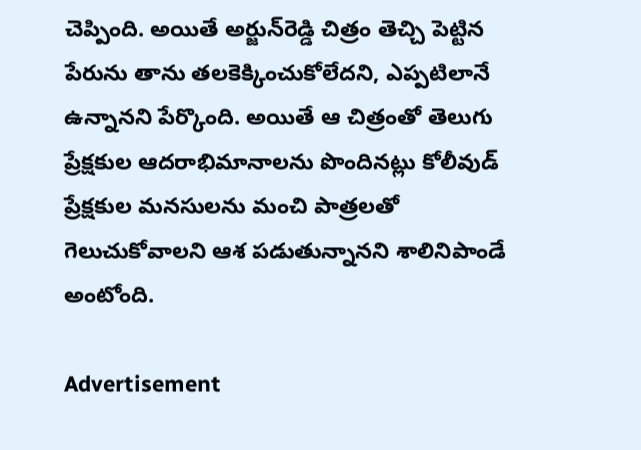చెప్పింది. అయితే అర్జున్‌రెడ్డి చిత్రం తెచ్చి పెట్టిన పేరును తాను తలకెక్కించుకోలేదని, ఎప్పటిలానే ఉన్నానని పేర్కొంది. అయితే ఆ చిత్రంతో తెలుగు ప్రేక్షకుల ఆదరాభిమానాలను పొందినట్లు కోలీవుడ్‌ ప్రేక్షకుల మనసులను మంచి పాత్రలతో గెలుచుకోవాలని ఆశ పడుతున్నానని శాలినిపాండే అంటోంది.

Advertisement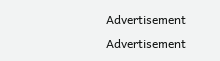Advertisement
Advertisement